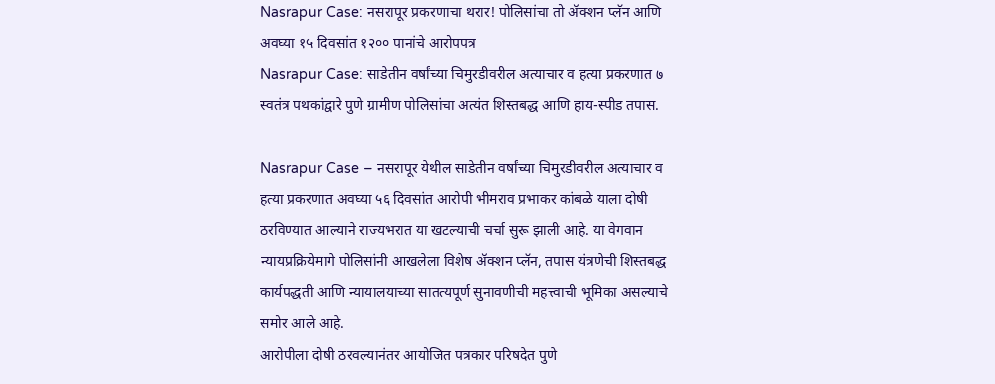Nasrapur Case: नसरापूर प्रकरणाचा थरार! पोलिसांचा तो ॲक्शन प्लॅन आणि अवघ्या १५ दिवसांत १२०० पानांचे आरोपपत्र
Nasrapur Case: साडेतीन वर्षांच्या चिमुरडीवरील अत्याचार व हत्या प्रकरणात ७ स्वतंत्र पथकांद्वारे पुणे ग्रामीण पोलिसांचा अत्यंत शिस्तबद्ध आणि हाय-स्पीड तपास.

Nasrapur Case – नसरापूर येथील साडेतीन वर्षांच्या चिमुरडीवरील अत्याचार व हत्या प्रकरणात अवघ्या ५६ दिवसांत आरोपी भीमराव प्रभाकर कांबळे याला दोषी ठरविण्यात आल्याने राज्यभरात या खटल्याची चर्चा सुरू झाली आहे. या वेगवान न्यायप्रक्रियेमागे पोलिसांनी आखलेला विशेष ॲक्शन प्लॅन, तपास यंत्रणेची शिस्तबद्ध कार्यपद्धती आणि न्यायालयाच्या सातत्यपूर्ण सुनावणीची महत्त्वाची भूमिका असल्याचे समोर आले आहे.
आरोपीला दोषी ठरवल्यानंतर आयोजित पत्रकार परिषदेत पुणे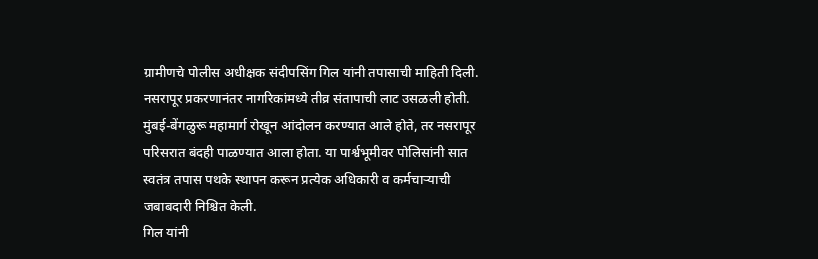ग्रामीणचे पोलीस अधीक्षक संदीपसिंग गिल यांनी तपासाची माहिती दिली. नसरापूर प्रकरणानंतर नागरिकांमध्ये तीव्र संतापाची लाट उसळली होती. मुंबई-बेंगळुरू महामार्ग रोखून आंदोलन करण्यात आले होते, तर नसरापूर परिसरात बंदही पाळण्यात आला होता. या पार्श्वभूमीवर पोलिसांनी सात स्वतंत्र तपास पथके स्थापन करून प्रत्येक अधिकारी व कर्मचाऱ्याची जबाबदारी निश्चित केली.
गिल यांनी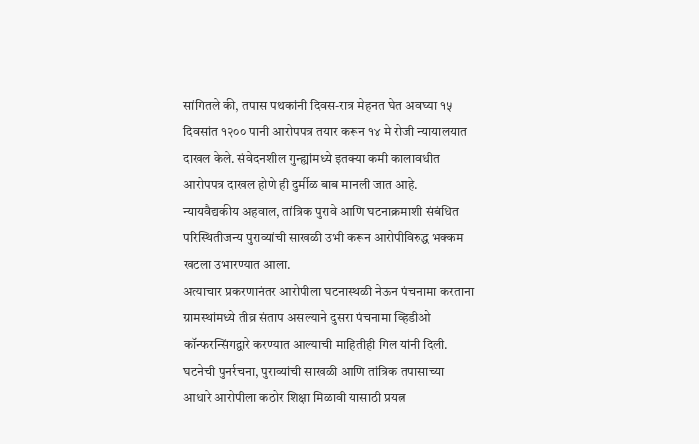सांगितले की, तपास पथकांनी दिवस-रात्र मेहनत घेत अवघ्या १५ दिवसांत १२०० पानी आरोपपत्र तयार करून १४ मे रोजी न्यायालयात दाखल केले. संवेदनशील गुन्ह्यांमध्ये इतक्या कमी कालावधीत आरोपपत्र दाखल होणे ही दुर्मीळ बाब मानली जात आहे. न्यायवैद्यकीय अहवाल, तांत्रिक पुरावे आणि घटनाक्रमाशी संबंधित परिस्थितीजन्य पुराव्यांची साखळी उभी करून आरोपीविरुद्ध भक्कम खटला उभारण्यात आला.
अत्याचार प्रकरणानंतर आरोपीला घटनास्थळी नेऊन पंचनामा करताना ग्रामस्थांमध्ये तीव्र संताप असल्याने दुसरा पंचनामा व्हिडीओ कॉन्फरन्सिंगद्वारे करण्यात आल्याची माहितीही गिल यांनी दिली. घटनेची पुनर्रचना, पुराव्यांची साखळी आणि तांत्रिक तपासाच्या आधारे आरोपीला कठोर शिक्षा मिळावी यासाठी प्रयत्न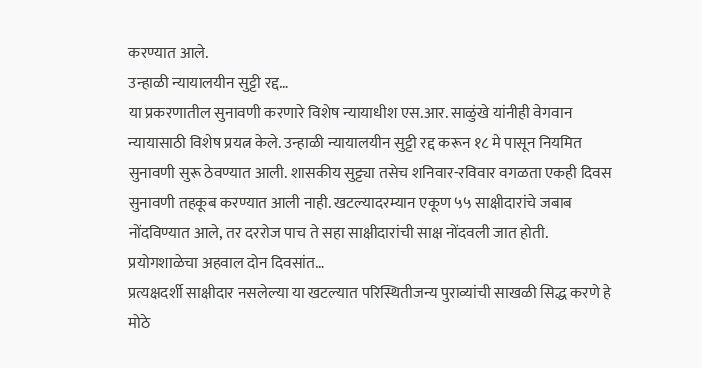करण्यात आले.
उन्हाळी न्यायालयीन सुट्टी रद्द…
या प्रकरणातील सुनावणी करणारे विशेष न्यायाधीश एस.आर. साळुंखे यांनीही वेगवान न्यायासाठी विशेष प्रयत्न केले. उन्हाळी न्यायालयीन सुट्टी रद्द करून १८ मे पासून नियमित सुनावणी सुरू ठेवण्यात आली. शासकीय सुट्ट्या तसेच शनिवार-रविवार वगळता एकही दिवस सुनावणी तहकूब करण्यात आली नाही. खटल्यादरम्यान एकूण ५५ साक्षीदारांचे जबाब नोंदविण्यात आले, तर दररोज पाच ते सहा साक्षीदारांची साक्ष नोंदवली जात होती.
प्रयोगशाळेचा अहवाल दोन दिवसांत…
प्रत्यक्षदर्शी साक्षीदार नसलेल्या या खटल्यात परिस्थितीजन्य पुराव्यांची साखळी सिद्ध करणे हे मोठे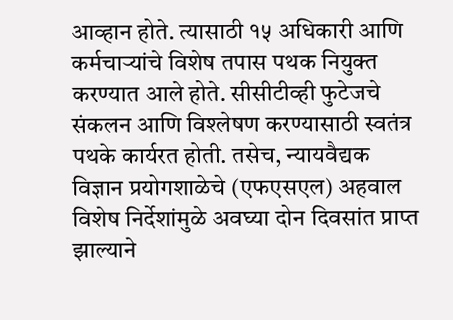आव्हान होते. त्यासाठी १५ अधिकारी आणि कर्मचाऱ्यांचे विशेष तपास पथक नियुक्त करण्यात आले होते. सीसीटीव्ही फुटेजचे संकलन आणि विश्लेषण करण्यासाठी स्वतंत्र पथके कार्यरत होती. तसेच, न्यायवैद्यक विज्ञान प्रयोगशाळेचे (एफएसएल) अहवाल विशेष निर्देशांमुळे अवघ्या दोन दिवसांत प्राप्त झाल्याने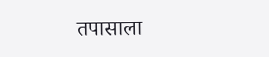तपासाला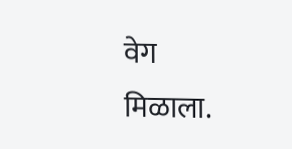वेग मिळाला.